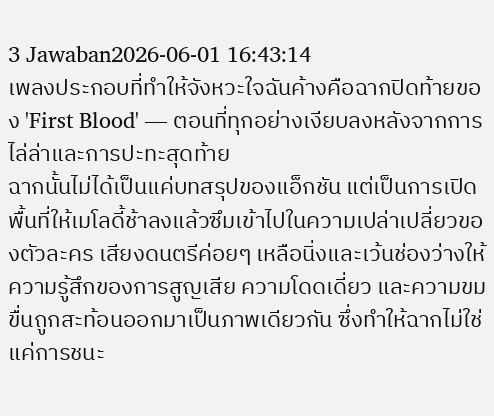3 Jawaban2026-06-01 16:43:14
เพลงประกอบที่ทำให้จังหวะใจฉันค้างคือฉากปิดท้ายของ 'First Blood' — ตอนที่ทุกอย่างเงียบลงหลังจากการไล่ล่าและการปะทะสุดท้าย
ฉากนั้นไม่ได้เป็นแค่บทสรุปของแอ็กชัน แต่เป็นการเปิดพื้นที่ให้เมโลดี้ช้าลงแล้วซึมเข้าไปในความเปล่าเปลี่ยวของตัวละคร เสียงดนตรีค่อยๆ เหลือนิ่งและเว้นช่องว่างให้ความรู้สึกของการสูญเสีย ความโดดเดี่ยว และความขมขื่นถูกสะท้อนออกมาเป็นภาพเดียวกัน ซึ่งทำให้ฉากไม่ใช่แค่การชนะ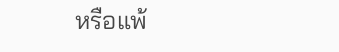หรือแพ้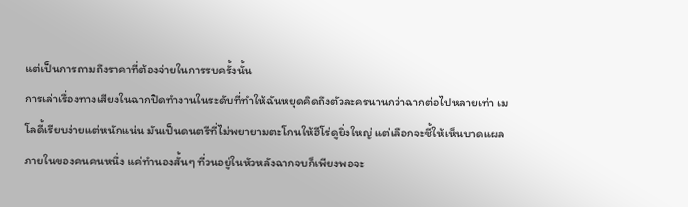แต่เป็นการถามถึงราคาที่ต้องจ่ายในการรบครั้งนั้น
การเล่าเรื่องทางเสียงในฉากปิดทำงานในระดับที่ทำให้ฉันหยุดคิดถึงตัวละครนานกว่าฉากต่อไปหลายเท่า เมโลดี้เรียบง่ายแต่หนักแน่น มันเป็นดนตรีที่ไม่พยายามตะโกนให้ฮีโร่ดูยิ่งใหญ่ แต่เลือกจะชี้ให้เห็นบาดแผลภายในของคนคนหนึ่ง แค่ทำนองสั้นๆ ที่วนอยู่ในหัวหลังฉากจบก็เพียงพอจะ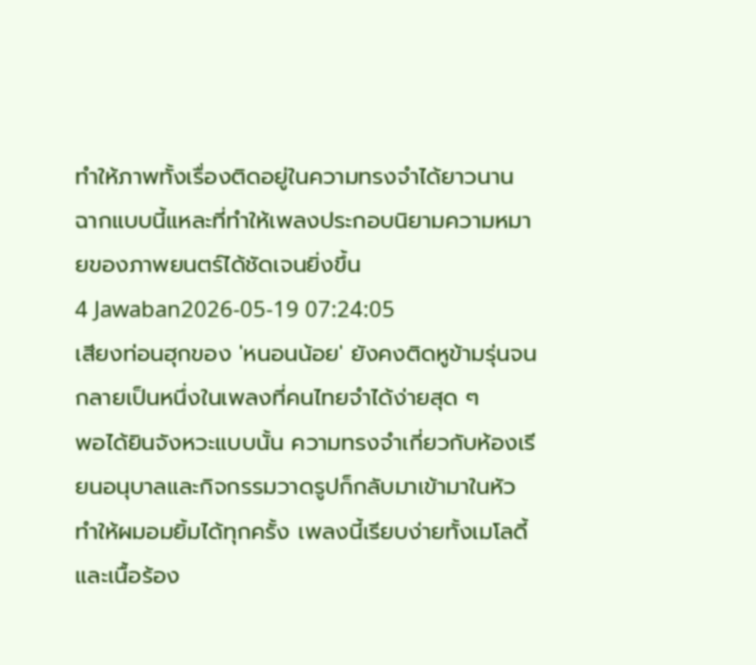ทำให้ภาพทั้งเรื่องติดอยู่ในความทรงจำได้ยาวนาน ฉากแบบนี้แหละที่ทำให้เพลงประกอบนิยามความหมายของภาพยนตร์ได้ชัดเจนยิ่งขึ้น
4 Jawaban2026-05-19 07:24:05
เสียงท่อนฮุกของ 'หนอนน้อย' ยังคงติดหูข้ามรุ่นจนกลายเป็นหนึ่งในเพลงที่คนไทยจำได้ง่ายสุด ๆ
พอได้ยินจังหวะแบบนั้น ความทรงจำเกี่ยวกับห้องเรียนอนุบาลและกิจกรรมวาดรูปก็กลับมาเข้ามาในหัว ทำให้ผมอมยิ้มได้ทุกครั้ง เพลงนี้เรียบง่ายทั้งเมโลดี้และเนื้อร้อง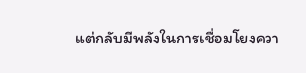แต่กลับมีพลังในการเชื่อมโยงควา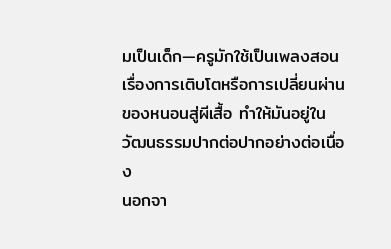มเป็นเด็ก—ครูมักใช้เป็นเพลงสอนเรื่องการเติบโตหรือการเปลี่ยนผ่านของหนอนสู่ผีเสื้อ ทำให้มันอยู่ในวัฒนธรรมปากต่อปากอย่างต่อเนื่อง
นอกจา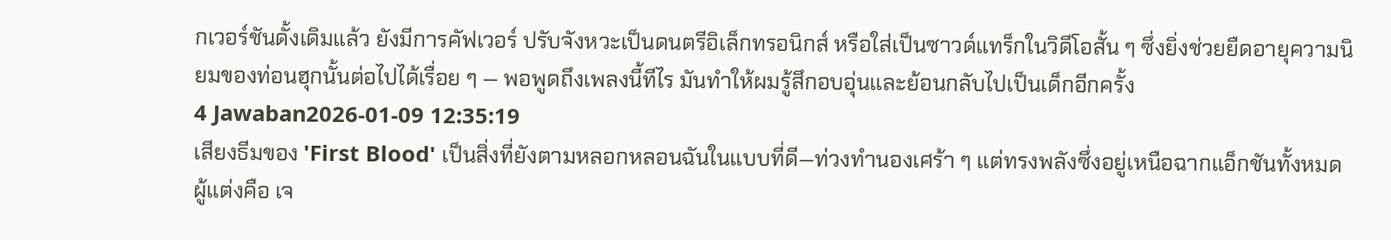กเวอร์ชันดั้งเดิมแล้ว ยังมีการคัฟเวอร์ ปรับจังหวะเป็นดนตรีอิเล็กทรอนิกส์ หรือใส่เป็นซาวด์แทร็กในวิดีโอสั้น ๆ ซึ่งยิ่งช่วยยืดอายุความนิยมของท่อนฮุกนั้นต่อไปได้เรื่อย ๆ — พอพูดถึงเพลงนี้ทีไร มันทำให้ผมรู้สึกอบอุ่นและย้อนกลับไปเป็นเด็กอีกครั้ง
4 Jawaban2026-01-09 12:35:19
เสียงธีมของ 'First Blood' เป็นสิ่งที่ยังตามหลอกหลอนฉันในแบบที่ดี—ท่วงทำนองเศร้า ๆ แต่ทรงพลังซึ่งอยู่เหนือฉากแอ็กชันทั้งหมด ผู้แต่งคือ เจ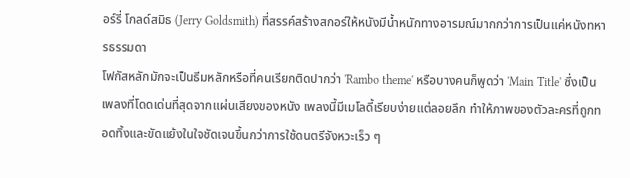อร์รี่ โกลด์สมิธ (Jerry Goldsmith) ที่สรรค์สร้างสกอร์ให้หนังมีน้ำหนักทางอารมณ์มากกว่าการเป็นแค่หนังทหารธรรมดา
โฟกัสหลักมักจะเป็นธีมหลักหรือที่คนเรียกติดปากว่า 'Rambo theme' หรือบางคนก็พูดว่า 'Main Title' ซึ่งเป็นเพลงที่โดดเด่นที่สุดจากแผ่นเสียงของหนัง เพลงนี้มีเมโลดี้เรียบง่ายแต่ลอยลึก ทำให้ภาพของตัวละครที่ถูกทอดทิ้งและขัดแย้งในใจชัดเจนขึ้นกว่าการใช้ดนตรีจังหวะเร็ว ๆ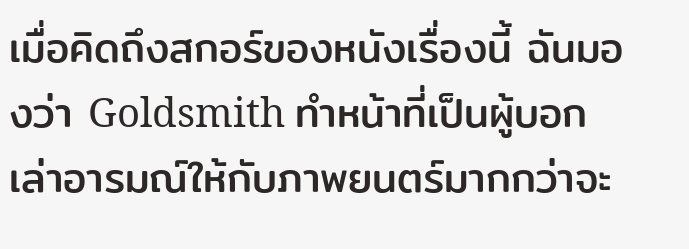เมื่อคิดถึงสกอร์ของหนังเรื่องนี้ ฉันมองว่า Goldsmith ทำหน้าที่เป็นผู้บอกเล่าอารมณ์ให้กับภาพยนตร์มากกว่าจะ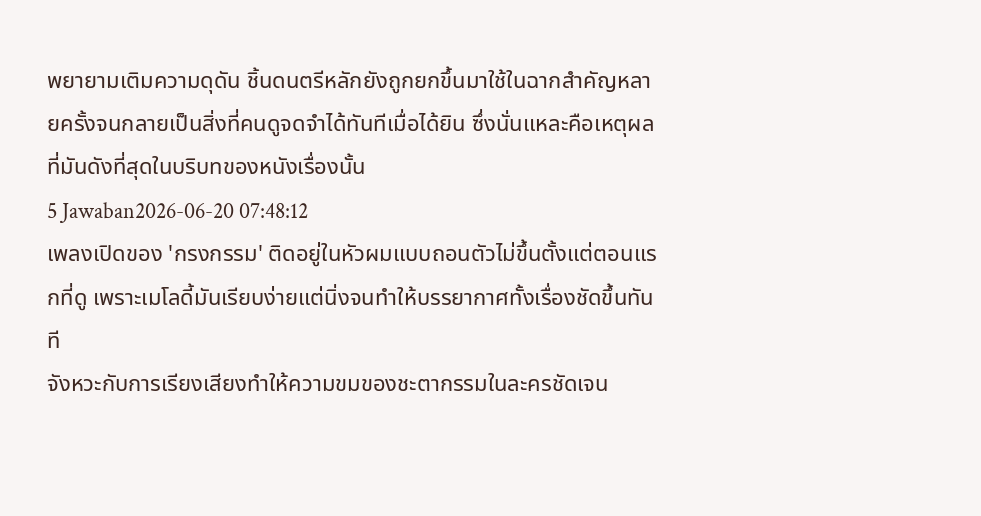พยายามเติมความดุดัน ชิ้นดนตรีหลักยังถูกยกขึ้นมาใช้ในฉากสำคัญหลายครั้งจนกลายเป็นสิ่งที่คนดูจดจำได้ทันทีเมื่อได้ยิน ซึ่งนั่นแหละคือเหตุผลที่มันดังที่สุดในบริบทของหนังเรื่องนั้น
5 Jawaban2026-06-20 07:48:12
เพลงเปิดของ 'กรงกรรม' ติดอยู่ในหัวผมแบบถอนตัวไม่ขึ้นตั้งแต่ตอนแรกที่ดู เพราะเมโลดี้มันเรียบง่ายแต่นิ่งจนทำให้บรรยากาศทั้งเรื่องชัดขึ้นทันที
จังหวะกับการเรียงเสียงทำให้ความขมของชะตากรรมในละครชัดเจน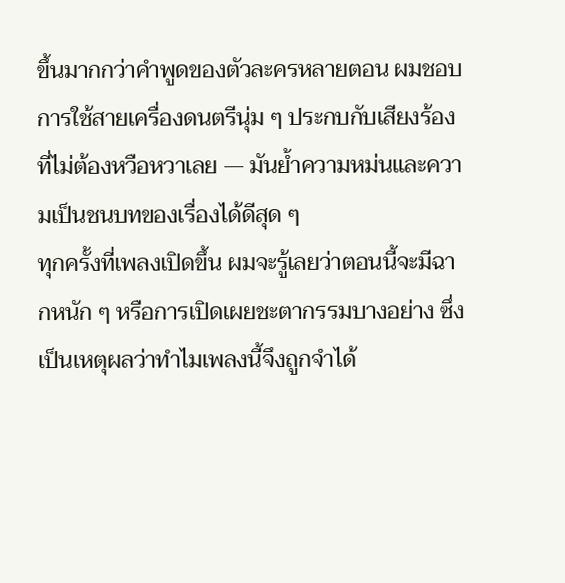ขึ้นมากกว่าคำพูดของตัวละครหลายตอน ผมชอบการใช้สายเครื่องดนตรีนุ่ม ๆ ประกบกับเสียงร้องที่ไม่ต้องหวือหวาเลย — มันย้ำความหม่นและความเป็นชนบทของเรื่องได้ดีสุด ๆ
ทุกครั้งที่เพลงเปิดขึ้น ผมจะรู้เลยว่าตอนนี้จะมีฉากหนัก ๆ หรือการเปิดเผยชะตากรรมบางอย่าง ซึ่งเป็นเหตุผลว่าทำไมเพลงนี้จึงถูกจำได้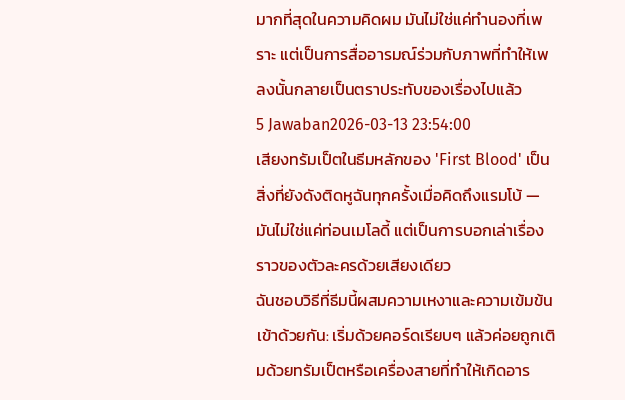มากที่สุดในความคิดผม มันไม่ใช่แค่ทำนองที่เพราะ แต่เป็นการสื่ออารมณ์ร่วมกับภาพที่ทำให้เพลงนั้นกลายเป็นตราประทับของเรื่องไปแล้ว
5 Jawaban2026-03-13 23:54:00
เสียงทรัมเป็ตในธีมหลักของ 'First Blood' เป็นสิ่งที่ยังดังติดหูฉันทุกครั้งเมื่อคิดถึงแรมโบ้ — มันไม่ใช่แค่ท่อนเมโลดี้ แต่เป็นการบอกเล่าเรื่องราวของตัวละครด้วยเสียงเดียว
ฉันชอบวิธีที่ธีมนี้ผสมความเหงาและความเข้มข้นเข้าด้วยกัน: เริ่มด้วยคอร์ดเรียบๆ แล้วค่อยถูกเติมด้วยทรัมเป็ตหรือเครื่องสายที่ทำให้เกิดอาร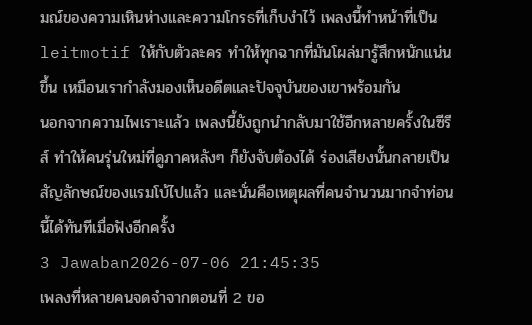มณ์ของความเหินห่างและความโกรธที่เก็บงำไว้ เพลงนี้ทำหน้าที่เป็น leitmotif ให้กับตัวละคร ทำให้ทุกฉากที่มันโผล่มารู้สึกหนักแน่นขึ้น เหมือนเรากำลังมองเห็นอดีตและปัจจุบันของเขาพร้อมกัน
นอกจากความไพเราะแล้ว เพลงนี้ยังถูกนำกลับมาใช้อีกหลายครั้งในซีรีส์ ทำให้คนรุ่นใหม่ที่ดูภาคหลังๆ ก็ยังจับต้องได้ ร่องเสียงนั้นกลายเป็นสัญลักษณ์ของแรมโบ้ไปแล้ว และนั่นคือเหตุผลที่คนจำนวนมากจำท่อนนี้ได้ทันทีเมื่อฟังอีกครั้ง
3 Jawaban2026-07-06 21:45:35
เพลงที่หลายคนจดจำจากตอนที่ 2 ขอ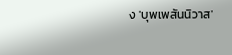ง 'บุพเพสันนิวาส'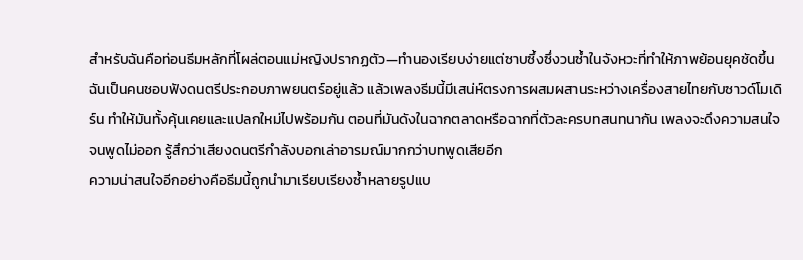สำหรับฉันคือท่อนธีมหลักที่โผล่ตอนแม่หญิงปรากฏตัว—ทำนองเรียบง่ายแต่ซาบซึ้งซึ่งวนซ้ำในจังหวะที่ทำให้ภาพย้อนยุคชัดขึ้น
ฉันเป็นคนชอบฟังดนตรีประกอบภาพยนตร์อยู่แล้ว แล้วเพลงธีมนี้มีเสน่ห์ตรงการผสมผสานระหว่างเครื่องสายไทยกับซาวด์โมเดิร์น ทำให้มันทั้งคุ้นเคยและแปลกใหม่ไปพร้อมกัน ตอนที่มันดังในฉากตลาดหรือฉากที่ตัวละครบทสนทนากัน เพลงจะดึงความสนใจจนพูดไม่ออก รู้สึกว่าเสียงดนตรีกำลังบอกเล่าอารมณ์มากกว่าบทพูดเสียอีก
ความน่าสนใจอีกอย่างคือธีมนี้ถูกนำมาเรียบเรียงซ้ำหลายรูปแบ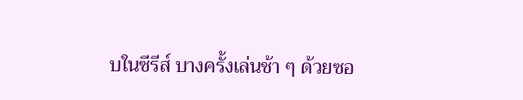บในซีรีส์ บางครั้งเล่นช้า ๆ ด้วยซอ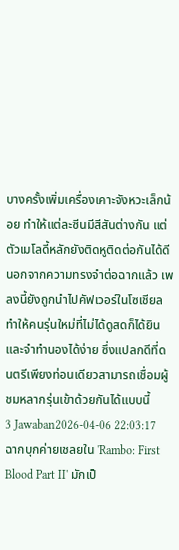บางครั้งเพิ่มเครื่องเคาะจังหวะเล็กน้อย ทำให้แต่ละซีนมีสีสันต่างกัน แต่ตัวเมโลดี้หลักยังติดหูติดต่อกันได้ดี นอกจากความทรงจำต่อฉากแล้ว เพลงนี้ยังถูกนำไปคัฟเวอร์ในโซเชียล ทำให้คนรุ่นใหม่ที่ไม่ได้ดูสดก็ได้ยินและจำทำนองได้ง่าย ซึ่งแปลกดีที่ดนตรีเพียงท่อนเดียวสามารถเชื่อมผู้ชมหลากรุ่นเข้าด้วยกันได้แบบนี้
3 Jawaban2026-04-06 22:03:17
ฉากบุกค่ายเชลยใน 'Rambo: First Blood Part II' มักเป็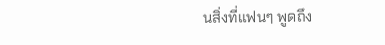นสิ่งที่แฟนๆ พูดถึง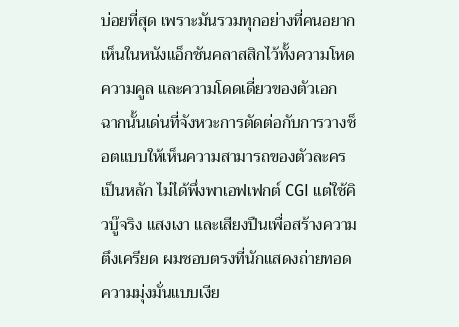บ่อยที่สุด เพราะมันรวมทุกอย่างที่คนอยากเห็นในหนังแอ็กชันคลาสสิกไว้ทั้งความโหด ความคูล และความโดดเดี่ยวของตัวเอก
ฉากนั้นเด่นที่จังหวะการตัดต่อกับการวางช็อตแบบให้เห็นความสามารถของตัวละครเป็นหลัก ไม่ได้พึ่งพาเอฟเฟกต์ CGI แต่ใช้คิวบู๊จริง แสงเงา และเสียงปืนเพื่อสร้างความตึงเครียด ผมชอบตรงที่นักแสดงถ่ายทอดความมุ่งมั่นแบบเงีย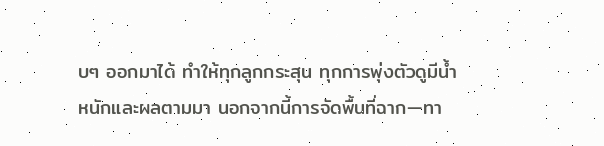บๆ ออกมาได้ ทำให้ทุกลูกกระสุน ทุกการพุ่งตัวดูมีน้ำหนักและผลตามมา นอกจากนี้การจัดพื้นที่ฉาก—ทา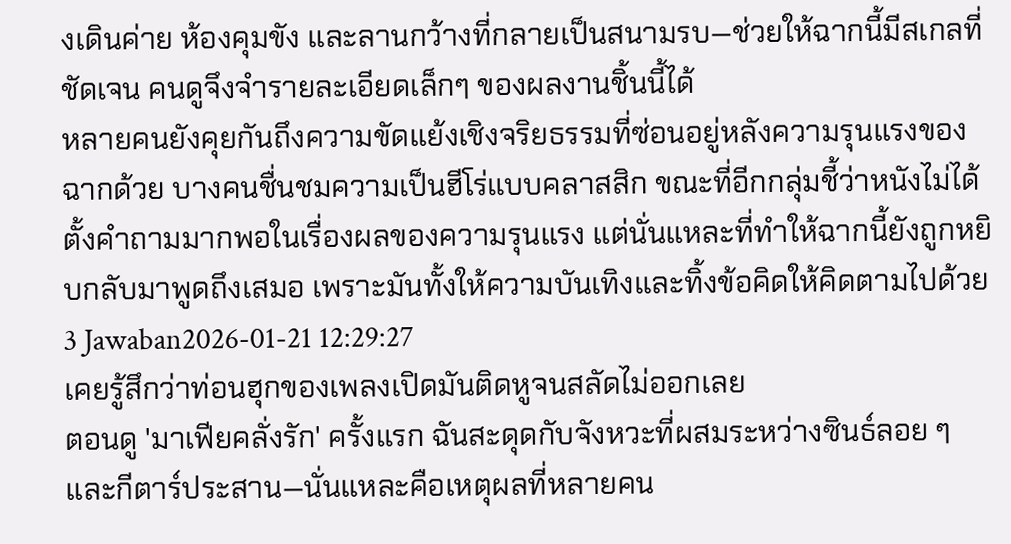งเดินค่าย ห้องคุมขัง และลานกว้างที่กลายเป็นสนามรบ—ช่วยให้ฉากนี้มีสเกลที่ชัดเจน คนดูจึงจำรายละเอียดเล็กๆ ของผลงานชิ้นนี้ได้
หลายคนยังคุยกันถึงความขัดแย้งเชิงจริยธรรมที่ซ่อนอยู่หลังความรุนแรงของฉากด้วย บางคนชื่นชมความเป็นฮีโร่แบบคลาสสิก ขณะที่อีกกลุ่มชี้ว่าหนังไม่ได้ตั้งคำถามมากพอในเรื่องผลของความรุนแรง แต่นั่นแหละที่ทำให้ฉากนี้ยังถูกหยิบกลับมาพูดถึงเสมอ เพราะมันทั้งให้ความบันเทิงและทิ้งข้อคิดให้คิดตามไปด้วย
3 Jawaban2026-01-21 12:29:27
เคยรู้สึกว่าท่อนฮุกของเพลงเปิดมันติดหูจนสลัดไม่ออกเลย
ตอนดู 'มาเฟียคลั่งรัก' ครั้งแรก ฉันสะดุดกับจังหวะที่ผสมระหว่างซินธ์ลอย ๆ และกีตาร์ประสาน—นั่นแหละคือเหตุผลที่หลายคน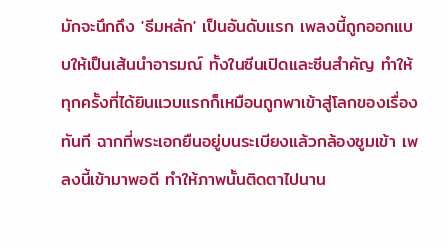มักจะนึกถึง 'ธีมหลัก' เป็นอันดับแรก เพลงนี้ถูกออกแบบให้เป็นเส้นนำอารมณ์ ทั้งในซีนเปิดและซีนสำคัญ ทำให้ทุกครั้งที่ได้ยินแวบแรกก็เหมือนถูกพาเข้าสู่โลกของเรื่องทันที ฉากที่พระเอกยืนอยู่บนระเบียงแล้วกล้องซูมเข้า เพลงนี้เข้ามาพอดี ทำให้ภาพนั้นติดตาไปนาน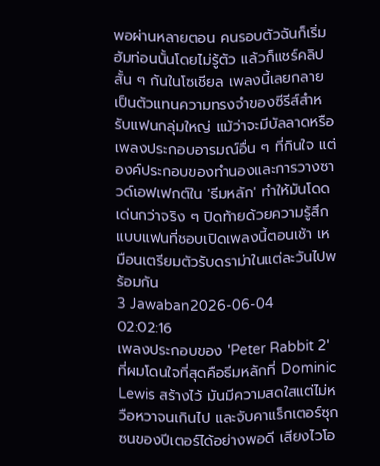พอผ่านหลายตอน คนรอบตัวฉันก็เริ่มฮัมท่อนนั้นโดยไม่รู้ตัว แล้วก็แชร์คลิปสั้น ๆ กันในโซเชียล เพลงนี้เลยกลายเป็นตัวแทนความทรงจำของซีรีส์สำหรับแฟนกลุ่มใหญ่ แม้ว่าจะมีบัลลาดหรือเพลงประกอบอารมณ์อื่น ๆ ที่กินใจ แต่องค์ประกอบของทำนองและการวางซาวด์เอฟเฟกต์ใน 'ธีมหลัก' ทำให้มันโดดเด่นกว่าจริง ๆ ปิดท้ายด้วยความรู้สึกแบบแฟนที่ชอบเปิดเพลงนี้ตอนเช้า เหมือนเตรียมตัวรับดราม่าในแต่ละวันไปพร้อมกัน
3 Jawaban2026-06-04 02:02:16
เพลงประกอบของ 'Peter Rabbit 2' ที่ผมโดนใจที่สุดคือธีมหลักที่ Dominic Lewis สร้างไว้ มันมีความสดใสแต่ไม่หวือหวาจนเกินไป และจับคาแร็กเตอร์ซุกซนของปีเตอร์ได้อย่างพอดี เสียงไวโอ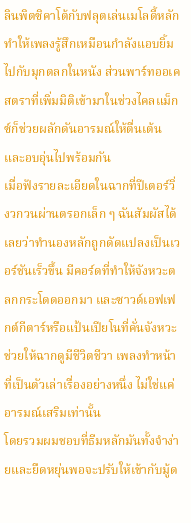ลินพิตซิคาโต้กับฟลุตเล่นเมโลดี้หลัก ทำให้เพลงรู้สึกเหมือนกำลังแอบยิ้มไปกับมุกตลกในหนัง ส่วนพาร์ทออเคสตราที่เพิ่มมิติเข้ามาในช่วงไคลแม็กซ์ก็ช่วยผลักดันอารมณ์ให้ตื่นเต้นและอบอุ่นไปพร้อมกัน
เมื่อฟังรายละเอียดในฉากที่ปีเตอร์วิ่งวกวนผ่านตรอกเล็ก ๆ ฉันสัมผัสได้เลยว่าทำนองหลักถูกดัดแปลงเป็นเวอร์ชันเร็วขึ้น มีคอร์ดที่ทำให้จังหวะตลกกระโดดออกมา และซาวด์เอฟเฟกต์กีตาร์หรือแป้นเปียโนที่คั่นจังหวะช่วยให้ฉากดูมีชีวิตชีวา เพลงทำหน้าที่เป็นตัวเล่าเรื่องอย่างหนึ่ง ไม่ใช่แค่อารมณ์เสริมเท่านั้น
โดยรวมผมชอบที่ธีมหลักมันทั้งจำง่ายและยืดหยุ่นพอจะปรับให้เข้ากับมู้ด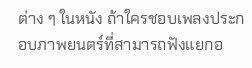ต่าง ๆ ในหนัง ถ้าใครชอบเพลงประกอบภาพยนตร์ที่สามารถฟังแยกอ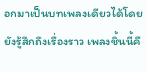อกมาเป็นบทเพลงเดียวได้โดยยังรู้สึกถึงเรื่องราว เพลงชิ้นนี้คื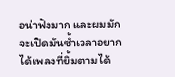อน่าฟังมาก และผมมักจะเปิดมันซ้ำเวลาอยากได้เพลงที่ยิ้มตามได้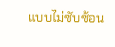แบบไม่ซับซ้อน